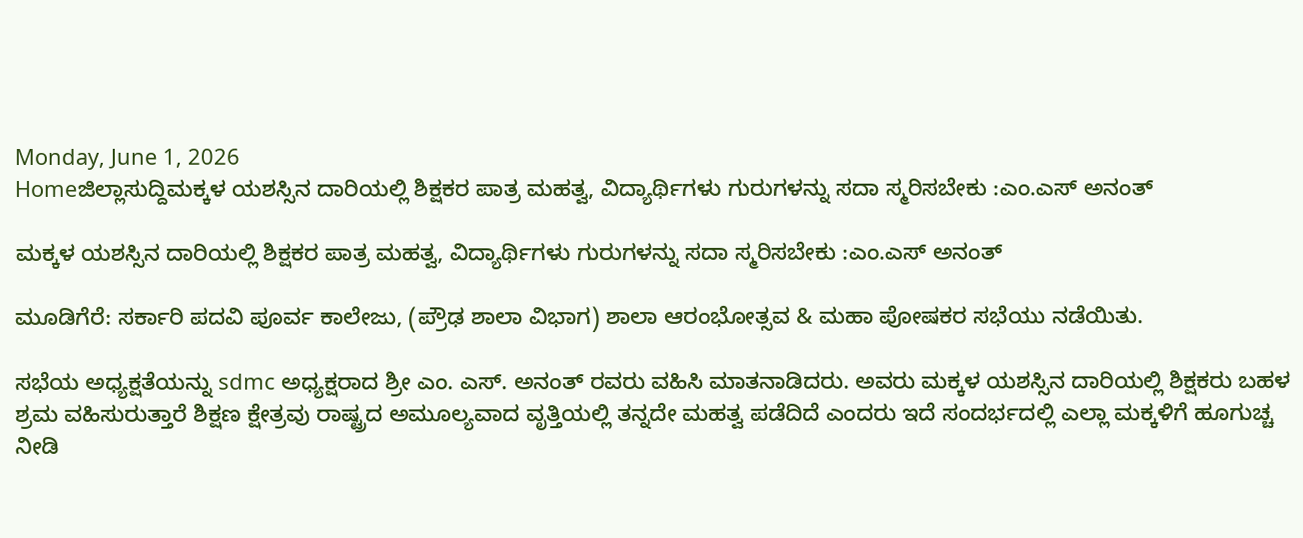Monday, June 1, 2026
Homeಜಿಲ್ಲಾಸುದ್ದಿಮಕ್ಕಳ ಯಶಸ್ಸಿನ ದಾರಿಯಲ್ಲಿ ಶಿಕ್ಷಕರ ಪಾತ್ರ ಮಹತ್ವ, ವಿದ್ಯಾರ್ಥಿಗಳು ಗುರುಗಳನ್ನು ಸದಾ ಸ್ಮರಿಸಬೇಕು :ಎಂ.ಎಸ್ ಅನಂತ್

ಮಕ್ಕಳ ಯಶಸ್ಸಿನ ದಾರಿಯಲ್ಲಿ ಶಿಕ್ಷಕರ ಪಾತ್ರ ಮಹತ್ವ, ವಿದ್ಯಾರ್ಥಿಗಳು ಗುರುಗಳನ್ನು ಸದಾ ಸ್ಮರಿಸಬೇಕು :ಎಂ.ಎಸ್ ಅನಂತ್

ಮೂಡಿಗೆರೆ: ಸರ್ಕಾರಿ ಪದವಿ ಪೂರ್ವ ಕಾಲೇಜು, (ಪ್ರೌಢ ಶಾಲಾ ವಿಭಾಗ) ಶಾಲಾ ಆರಂಭೋತ್ಸವ & ಮಹಾ ಪೋಷಕರ ಸಭೆಯು ನಡೆಯಿತು.

ಸಭೆಯ ಅಧ್ಯಕ್ಷತೆಯನ್ನು sdmc ಅಧ್ಯಕ್ಷರಾದ ಶ್ರೀ ಎಂ. ಎಸ್. ಅನಂತ್ ರವರು ವಹಿಸಿ ಮಾತನಾಡಿದರು. ಅವರು ಮಕ್ಕಳ ಯಶಸ್ಸಿನ ದಾರಿಯಲ್ಲಿ ಶಿಕ್ಷಕರು ಬಹಳ ಶ್ರಮ ವಹಿಸುರುತ್ತಾರೆ ಶಿಕ್ಷಣ ಕ್ಷೇತ್ರವು ರಾಷ್ಟ್ರದ ಅಮೂಲ್ಯವಾದ ವೃತ್ತಿಯಲ್ಲಿ ತನ್ನದೇ ಮಹತ್ವ ಪಡೆದಿದೆ ಎಂದರು ಇದೆ ಸಂದರ್ಭದಲ್ಲಿ ಎಲ್ಲಾ ಮಕ್ಕಳಿಗೆ ಹೂಗುಚ್ಚ ನೀಡಿ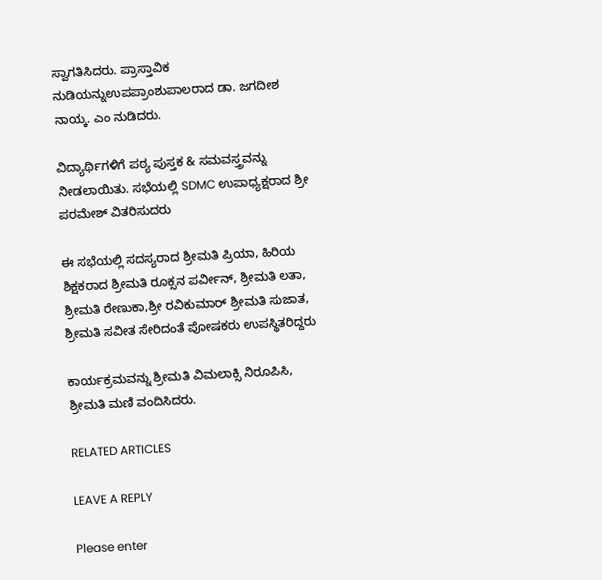ಸ್ವಾಗತಿಸಿದರು. ಪ್ರಾಸ್ತಾವಿಕ ನುಡಿಯನ್ನುಉಪಪ್ರಾಂಶುಪಾಲರಾದ ಡಾ. ಜಗದೀಶ ನಾಯ್ಕ. ಎಂ ನುಡಿದರು.

ವಿದ್ಯಾರ್ಥಿಗಳಿಗೆ ಪಠ್ಯ ಪುಸ್ತಕ & ಸಮವಸ್ತ್ರವನ್ನು ನೀಡಲಾಯಿತು. ಸಭೆಯಲ್ಲಿ SDMC ಉಪಾಧ್ಯಕ್ಷರಾದ ಶ್ರೀ ಪರಮೇಶ್ ವಿತರಿಸುದರು

ಈ ಸಭೆಯಲ್ಲಿ ಸದಸ್ಯರಾದ ಶ್ರೀಮತಿ ಪ್ರಿಯಾ, ಹಿರಿಯ ಶಿಕ್ಷಕರಾದ ಶ್ರೀಮತಿ ರೂಕ್ಸನ ಪರ್ವೀನ್, ಶ್ರೀಮತಿ ಲತಾ, ಶ್ರೀಮತಿ ರೇಣುಕಾ,ಶ್ರೀ ರವಿಕುಮಾರ್ ಶ್ರೀಮತಿ ಸುಜಾತ, ಶ್ರೀಮತಿ ಸವೀತ ಸೇರಿದಂತೆ ಪೋಷಕರು ಉಪಸ್ಥಿತರಿದ್ದರು

ಕಾರ್ಯಕ್ರಮವನ್ನು ಶ್ರೀಮತಿ ವಿಮಲಾಕ್ಸಿ ನಿರೂಪಿಸಿ, ಶ್ರೀಮತಿ ಮಣಿ ವಂದಿಸಿದರು.

RELATED ARTICLES

LEAVE A REPLY

Please enter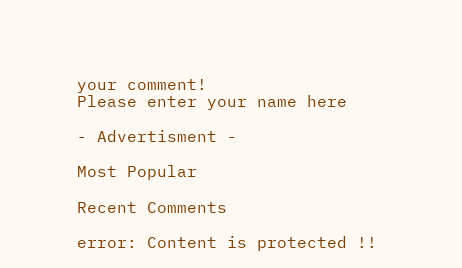your comment!
Please enter your name here

- Advertisment -

Most Popular

Recent Comments

error: Content is protected !!